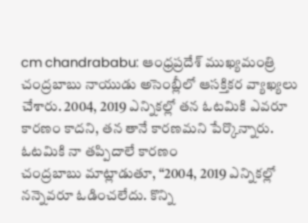cm chandrababu: ఆంధ్రప్రదేశ్ ముఖ్యమంత్రి చంద్రబాబు నాయుడు అసెంబ్లీలో ఆసక్తికర వ్యాఖ్యలు చేశారు. 2004, 2019 ఎన్నికల్లో తన ఓటమికి ఎవరూ కారణం కాదని, తన తానే కారణమని పేర్కొన్నారు.
ఓటమికి నా తప్పిదాలే కారణం
చంద్రబాబు మాట్లాడుతూ, “2004, 2019 ఎన్నికల్లో నన్నెవరూ ఓడించలేదు. కొన్ని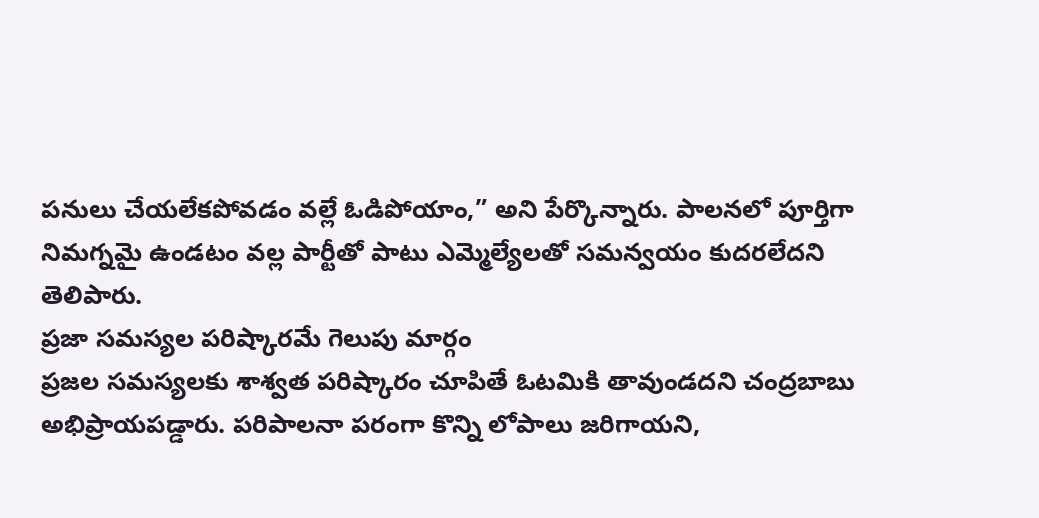పనులు చేయలేకపోవడం వల్లే ఓడిపోయాం,” అని పేర్కొన్నారు. పాలనలో పూర్తిగా నిమగ్నమై ఉండటం వల్ల పార్టీతో పాటు ఎమ్మెల్యేలతో సమన్వయం కుదరలేదని తెలిపారు.
ప్రజా సమస్యల పరిష్కారమే గెలుపు మార్గం
ప్రజల సమస్యలకు శాశ్వత పరిష్కారం చూపితే ఓటమికి తావుండదని చంద్రబాబు అభిప్రాయపడ్డారు. పరిపాలనా పరంగా కొన్ని లోపాలు జరిగాయని,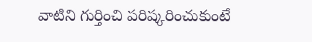వాటిని గుర్తించి పరిష్కరించుకుంటే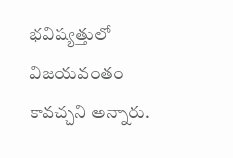భవిష్యత్తులో విజయవంతం కావచ్చని అన్నారు.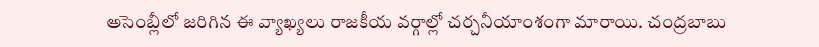అసెంబ్లీలో జరిగిన ఈ వ్యాఖ్యలు రాజకీయ వర్గాల్లో చర్చనీయాంశంగా మారాయి. చంద్రబాబు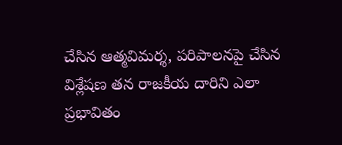చేసిన ఆత్మవిమర్శ, పరిపాలనపై చేసిన విశ్లేషణ తన రాజకీయ దారిని ఎలా ప్రభావితం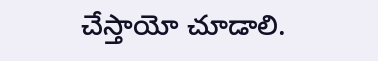చేస్తాయో చూడాలి.